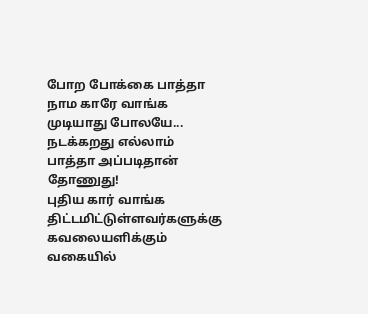போற போக்கை பாத்தா நாம காரே வாங்க முடியாது போலயே... நடக்கறது எல்லாம் பாத்தா அப்படிதான் தோணுது!
புதிய கார் வாங்க திட்டமிட்டுள்ளவர்களுக்கு கவலையளிக்கும் வகையில்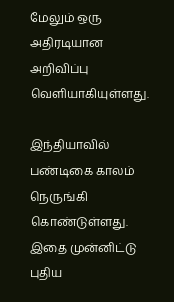மேலும் ஒரு அதிரடியான அறிவிப்பு வெளியாகியுள்ளது.

இந்தியாவில் பண்டிகை காலம் நெருங்கி கொண்டுள்ளது. இதை முன்னிட்டு புதிய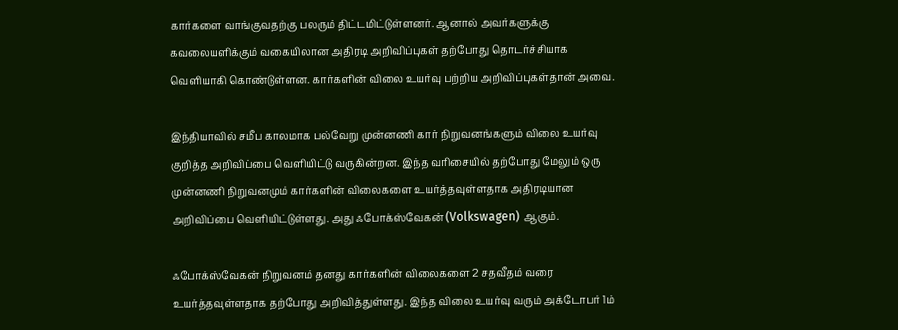கார்களை வாங்குவதற்கு பலரும் திட்டமிட்டுள்ளனர். ஆனால் அவர்களுக்கு கவலையளிக்கும் வகையிலான அதிரடி அறிவிப்புகள் தற்போது தொடர்ச்சியாக வெளியாகி கொண்டுள்ளன. கார்களின் விலை உயர்வு பற்றிய அறிவிப்புகள்தான் அவை.

இந்தியாவில் சமீப காலமாக பல்வேறு முன்னணி கார் நிறுவனங்களும் விலை உயர்வு குறித்த அறிவிப்பை வெளியிட்டு வருகின்றன. இந்த வரிசையில் தற்போது மேலும் ஒரு முன்னணி நிறுவனமும் கார்களின் விலைகளை உயர்த்தவுள்ளதாக அதிரடியான அறிவிப்பை வெளியிட்டுள்ளது. அது ஃபோக்ஸ்வேகன் (Volkswagen) ஆகும்.

ஃபோக்ஸ்வேகன் நிறுவனம் தனது கார்களின் விலைகளை 2 சதவீதம் வரை உயர்த்தவுள்ளதாக தற்போது அறிவித்துள்ளது. இந்த விலை உயர்வு வரும் அக்டோபர் 1ம்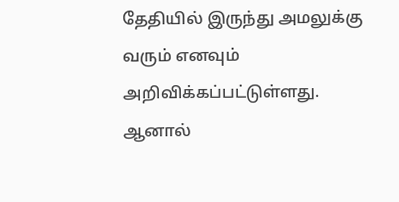தேதியில் இருந்து அமலுக்கு வரும் எனவும் அறிவிக்கப்பட்டுள்ளது. ஆனால்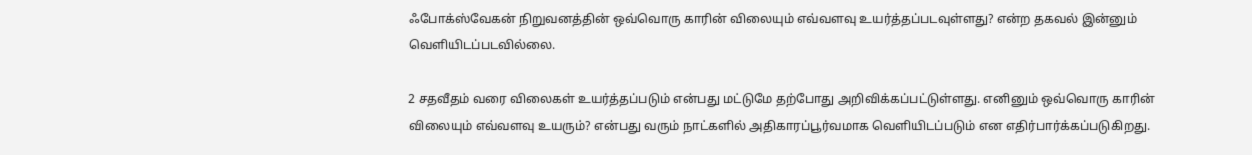ஃபோக்ஸ்வேகன் நிறுவனத்தின் ஒவ்வொரு காரின் விலையும் எவ்வளவு உயர்த்தப்படவுள்ளது? என்ற தகவல் இன்னும் வெளியிடப்படவில்லை.

2 சதவீதம் வரை விலைகள் உயர்த்தப்படும் என்பது மட்டுமே தற்போது அறிவிக்கப்பட்டுள்ளது. எனினும் ஒவ்வொரு காரின் விலையும் எவ்வளவு உயரும்? என்பது வரும் நாட்களில் அதிகாரப்பூர்வமாக வெளியிடப்படும் என எதிர்பார்க்கப்படுகிறது.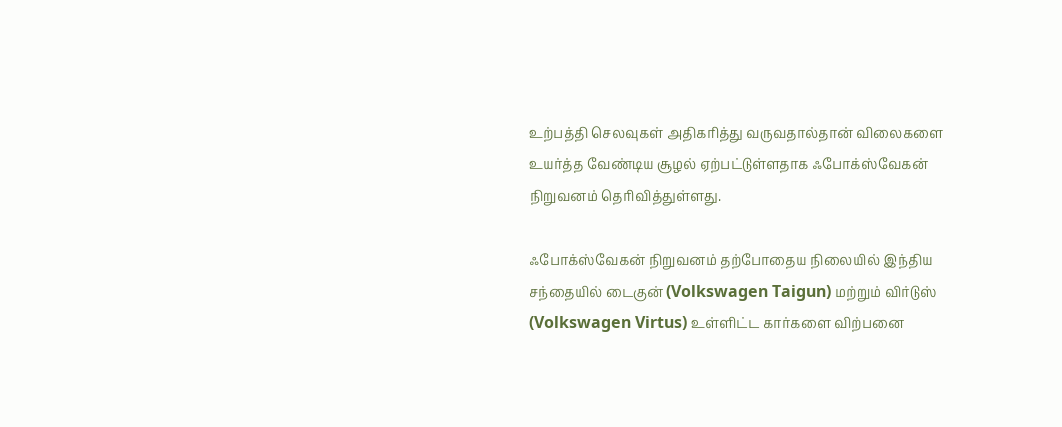உற்பத்தி செலவுகள் அதிகரித்து வருவதால்தான் விலைகளை உயர்த்த வேண்டிய சூழல் ஏற்பட்டுள்ளதாக ஃபோக்ஸ்வேகன் நிறுவனம் தெரிவித்துள்ளது.

ஃபோக்ஸ்வேகன் நிறுவனம் தற்போதைய நிலையில் இந்திய சந்தையில் டைகுன் (Volkswagen Taigun) மற்றும் விர்டுஸ் (Volkswagen Virtus) உள்ளிட்ட கார்களை விற்பனை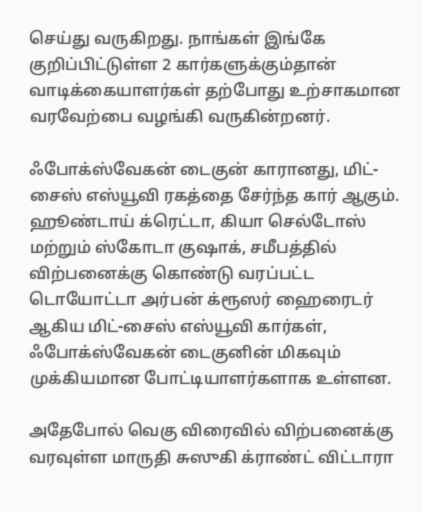செய்து வருகிறது. நாங்கள் இங்கே குறிப்பிட்டுள்ள 2 கார்களுக்கும்தான் வாடிக்கையாளர்கள் தற்போது உற்சாகமான வரவேற்பை வழங்கி வருகின்றனர்.

ஃபோக்ஸ்வேகன் டைகுன் காரானது, மிட்-சைஸ் எஸ்யூவி ரகத்தை சேர்ந்த கார் ஆகும். ஹூண்டாய் க்ரெட்டா, கியா செல்டோஸ் மற்றும் ஸ்கோடா குஷாக், சமீபத்தில் விற்பனைக்கு கொண்டு வரப்பட்ட டொயோட்டா அர்பன் க்ரூஸர் ஹைரைடர் ஆகிய மிட்-சைஸ் எஸ்யூவி கார்கள், ஃபோக்ஸ்வேகன் டைகுனின் மிகவும் முக்கியமான போட்டியாளர்களாக உள்ளன.

அதேபோல் வெகு விரைவில் விற்பனைக்கு வரவுள்ள மாருதி சுஸுகி க்ராண்ட் விட்டாரா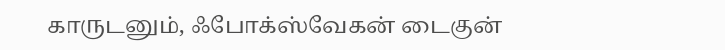காருடனும், ஃபோக்ஸ்வேகன் டைகுன்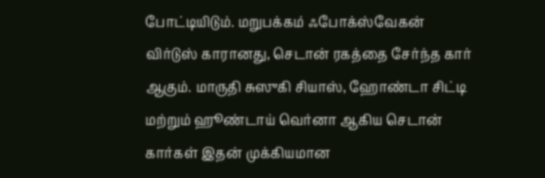போட்டியிடும். மறுபக்கம் ஃபோக்ஸ்வேகன் விர்டுஸ் காரானது, செடான் ரகத்தை சேர்ந்த கார் ஆகும். மாருதி சுஸுகி சியாஸ், ஹோண்டா சிட்டி மற்றும் ஹூண்டாய் வெர்னா ஆகிய செடான் கார்கள் இதன் முக்கியமான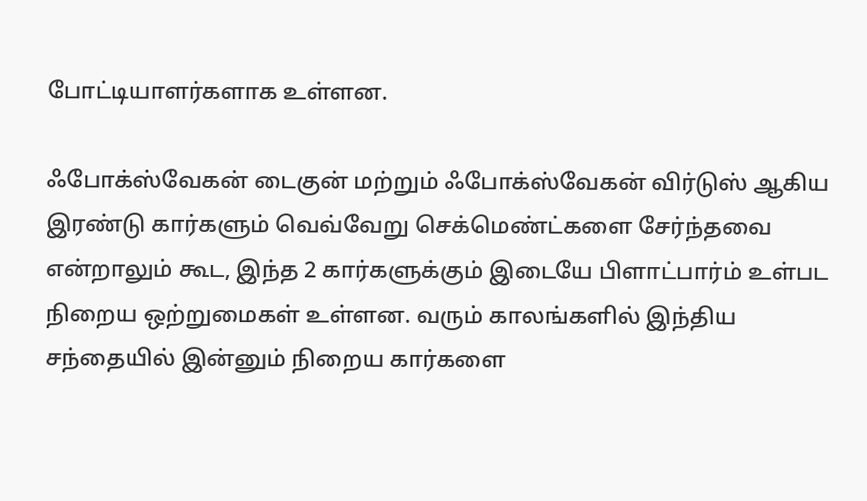போட்டியாளர்களாக உள்ளன.

ஃபோக்ஸ்வேகன் டைகுன் மற்றும் ஃபோக்ஸ்வேகன் விர்டுஸ் ஆகிய இரண்டு கார்களும் வெவ்வேறு செக்மெண்ட்களை சேர்ந்தவை என்றாலும் கூட, இந்த 2 கார்களுக்கும் இடையே பிளாட்பார்ம் உள்பட நிறைய ஒற்றுமைகள் உள்ளன. வரும் காலங்களில் இந்திய சந்தையில் இன்னும் நிறைய கார்களை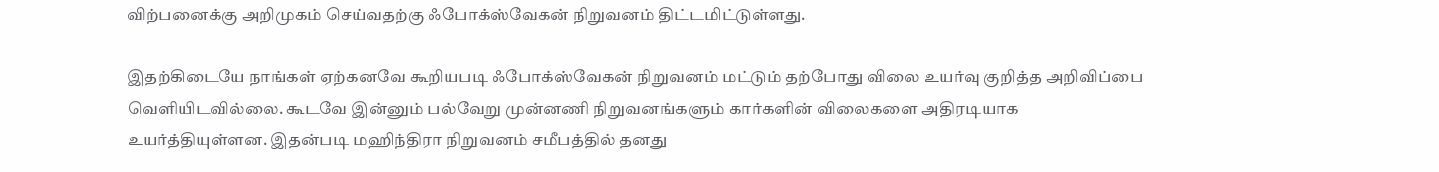விற்பனைக்கு அறிமுகம் செய்வதற்கு ஃபோக்ஸ்வேகன் நிறுவனம் திட்டமிட்டுள்ளது.

இதற்கிடையே நாங்கள் ஏற்கனவே கூறியபடி ஃபோக்ஸ்வேகன் நிறுவனம் மட்டும் தற்போது விலை உயர்வு குறித்த அறிவிப்பை வெளியிடவில்லை. கூடவே இன்னும் பல்வேறு முன்னணி நிறுவனங்களும் கார்களின் விலைகளை அதிரடியாக உயர்த்தியுள்ளன. இதன்படி மஹிந்திரா நிறுவனம் சமீபத்தில் தனது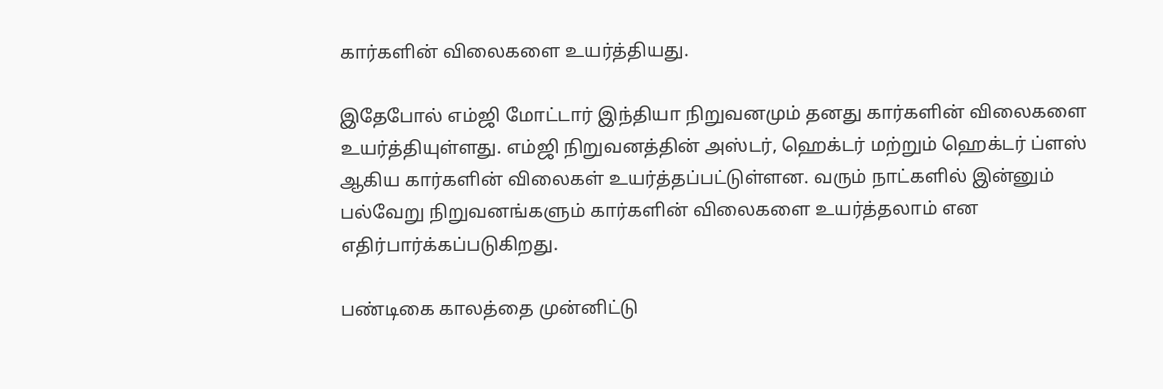கார்களின் விலைகளை உயர்த்தியது.

இதேபோல் எம்ஜி மோட்டார் இந்தியா நிறுவனமும் தனது கார்களின் விலைகளை உயர்த்தியுள்ளது. எம்ஜி நிறுவனத்தின் அஸ்டர், ஹெக்டர் மற்றும் ஹெக்டர் ப்ளஸ் ஆகிய கார்களின் விலைகள் உயர்த்தப்பட்டுள்ளன. வரும் நாட்களில் இன்னும் பல்வேறு நிறுவனங்களும் கார்களின் விலைகளை உயர்த்தலாம் என எதிர்பார்க்கப்படுகிறது.

பண்டிகை காலத்தை முன்னிட்டு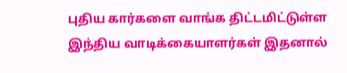புதிய கார்களை வாங்க திட்டமிட்டுள்ள இந்திய வாடிக்கையாளர்கள் இதனால்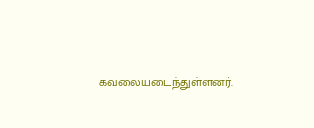கவலையடைந்துள்ளனர்.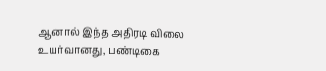ஆனால் இந்த அதிரடி விலை உயர்வானது, பண்டிகை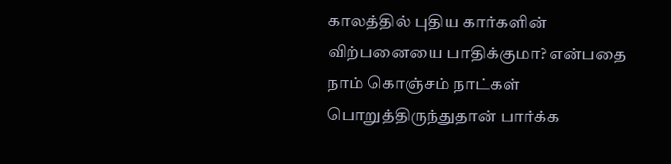காலத்தில் புதிய கார்களின் விற்பனையை பாதிக்குமா? என்பதை நாம் கொஞ்சம் நாட்கள் பொறுத்திருந்துதான் பார்க்க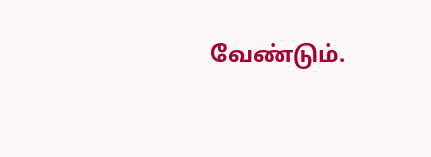வேண்டும்.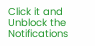Click it and Unblock the Notifications